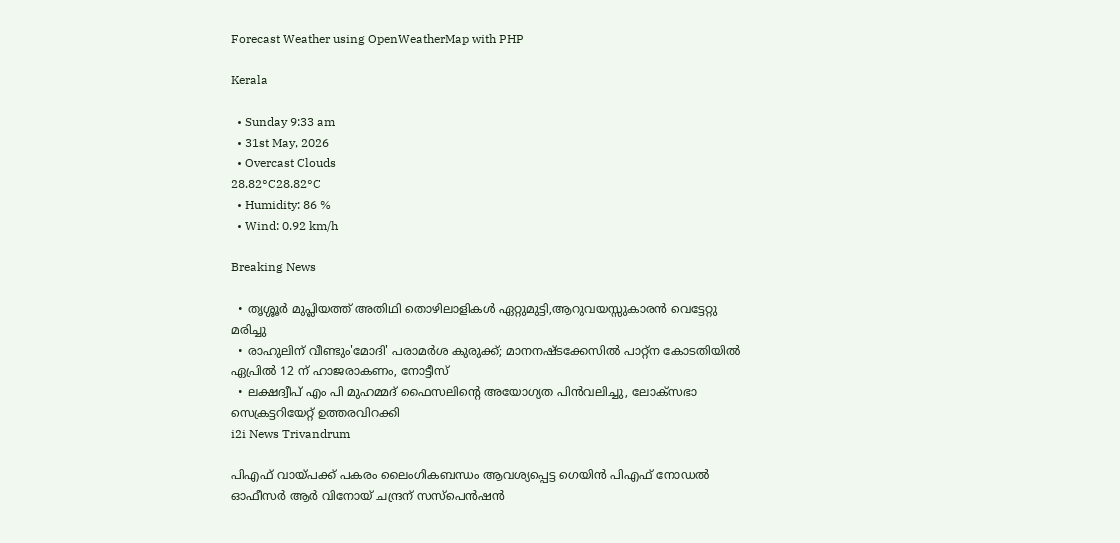Forecast Weather using OpenWeatherMap with PHP

Kerala

  • Sunday 9:33 am
  • 31st May, 2026
  • Overcast Clouds
28.82°C28.82°C
  • Humidity: 86 %
  • Wind: 0.92 km/h

Breaking News

  • തൃശ്ശൂർ മുപ്ലിയത്ത് അതിഥി തൊഴിലാളികൾ ഏറ്റുമുട്ടി,ആറുവയസ്സുകാരൻ വെട്ടേറ്റു മരിച്ചു
  • രാഹുലിന് വീണ്ടും'മോദി' പരാമര്‍ശ കുരുക്ക്; മാനനഷ്ടക്കേസിൽ പാറ്റ്ന കോടതിയിൽ ഏപ്രിൽ 12 ന് ഹാജരാകണം, നോട്ടീസ്
  • ലക്ഷദ്വീപ് എം പി മുഹമ്മദ് ഫൈസലിൻ്റെ അയോഗ്യത പിൻവലിച്ചു, ലോക്സഭാ  സെക്രട്ടറിയേറ്റ് ഉത്തരവിറക്കി
i2i News Trivandrum

പിഎഫ് വായ്പക്ക് പകരം ലൈംഗികബന്ധം ആവശ്യപ്പെട്ട ഗെയിന്‍ പിഎഫ് നോഡല്‍ ഓഫീസര്‍ ആര്‍ വിനോയ് ചന്ദ്രന് സസ്‌പെന്‍ഷന്‍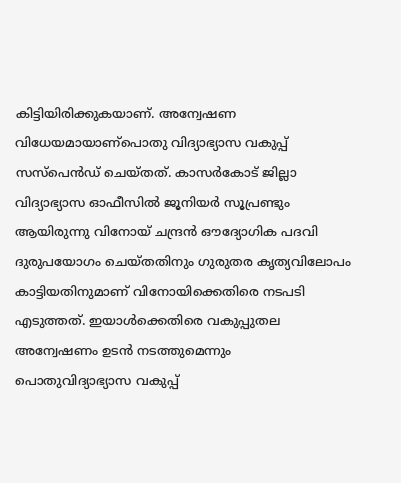കിട്ടിയിരിക്കുകയാണ്. അന്വേഷണ വിധേയമായാണ്പൊതു വിദ്യാഭ്യാസ വകുപ്പ് സസ്പെൻഡ് ചെയ്തത്. കാസര്‍കോട് ജില്ലാ വിദ്യാഭ്യാസ ഓഫീസില്‍ ജൂനിയര്‍ സൂപ്രണ്ടും ആയിരുന്നു വിനോയ് ചന്ദ്രന്‍ ഔദ്യോഗിക പദവി ദുരുപയോഗം ചെയ്തതിനും ഗുരുതര കൃത്യവിലോപം കാട്ടിയതിനുമാണ് വിനോയിക്കെതിരെ നടപടി എടുത്തത്. ഇയാള്‍ക്കെതിരെ വകുപ്പുതല അന്വേഷണം ഉടന്‍ നടത്തുമെന്നും പൊതുവിദ്യാഭ്യാസ വകുപ്പ്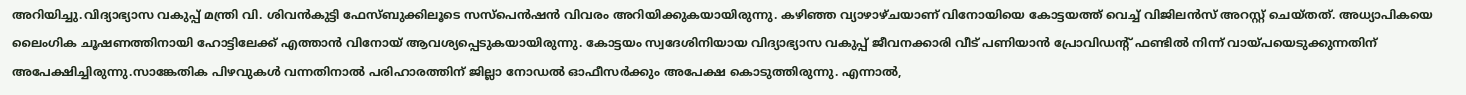അറിയിച്ചു.വിദ്യാഭ്യാസ വകുപ്പ് മന്ത്രി വി. ശിവൻകുട്ടി ഫേസ്ബുക്കിലൂടെ സസ്പെൻഷൻ വിവരം അറിയിക്കുകയായിരുന്നു. കഴിഞ്ഞ വ്യാഴാഴ്ചയാണ് വിനോയിയെ കോട്ടയത്ത് വെച്ച് വിജിലന്‍സ് അറസ്റ്റ് ചെയ്തത്. അധ്യാപികയെ ലൈംഗിക ചൂഷണത്തിനായി ഹോട്ടിലേക്ക് എത്താന്‍ വിനോയ് ആവശ്യപ്പെടുകയായിരുന്നു. കോട്ടയം സ്വദേശിനിയായ വിദ്യാഭ്യാസ വകുപ്പ് ജീവനക്കാരി വീട് പണിയാന്‍ പ്രോവിഡന്റ് ഫണ്ടിൽ നിന്ന് വായ്പയെടുക്കുന്നതിന് അപേക്ഷിച്ചിരുന്നു.സാങ്കേതിക പിഴവുകള്‍ വന്നതിനാല്‍ പരിഹാരത്തിന് ജില്ലാ നോഡല്‍ ഓഫീസര്‍ക്കും അപേക്ഷ കൊടുത്തിരുന്നു. എന്നാൽ,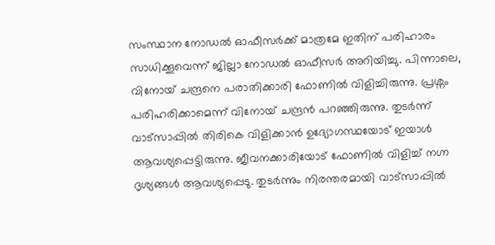സംസ്ഥാന നോഡല്‍ ഓഫീസര്‍ക്ക് മാത്രമേ ഇതിന് പരിഹാരം സാധിക്കൂവെന്ന് ജില്ലാ നോഡല്‍ ഓഫീസര്‍ അറിയിച്ചു. പിന്നാലെ, വിനോയ് ചന്ദ്രനെ പരാതിക്കാരി ഫോണില്‍ വിളിച്ചിരുന്നു. പ്രശ്നം പരിഹരിക്കാമെന്ന് വിനോയ് ചന്ദ്രൻ പറഞ്ഞിരുന്നു. തുടർന്ന് വാട്സാപ്പില്‍ തിരികെ വിളിക്കാന്‍ ഉദ്യോഗസ്ഥയോട് ഇയാൾ ആവശ്യപ്പെട്ടിരുന്നു. ജീവനക്കാരിയോട് ഫോണില്‍ വിളിച്ച് നഗ്ന ദൃശ്യങ്ങള്‍ ആവശ്യപ്പെടു. തുടർന്നും നിരന്തരമായി വാട്സാപ്പില്‍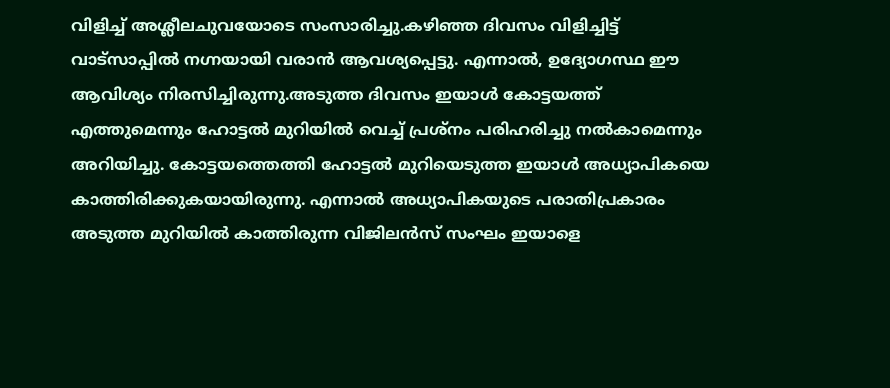വിളിച്ച് അശ്ലീലചുവയോടെ സംസാരിച്ചു.കഴിഞ്ഞ ദിവസം വിളിച്ചിട്ട് വാട്സാപ്പില്‍ നഗ്നയായി വരാന്‍ ആവശ്യപ്പെട്ടു. എന്നാൽ, ഉദ്യോഗസ്ഥ ഈ ആവിശ്യം നിരസിച്ചിരുന്നു.അടുത്ത ദിവസം ഇയാൾ കോട്ടയത്ത് എത്തുമെന്നും ഹോട്ടല്‍ മുറിയിൽ വെച്ച് പ്രശ്നം പരിഹരിച്ചു നല്‍കാമെന്നും അറിയിച്ചു. കോട്ടയത്തെത്തി ഹോട്ടല്‍ മുറിയെടുത്ത ഇയാള്‍ അധ്യാപികയെ കാത്തിരിക്കുകയായിരുന്നു. എന്നാല്‍ അധ്യാപികയുടെ പരാതിപ്രകാരം അടുത്ത മുറിയില്‍ കാത്തിരുന്ന വിജിലന്‍സ് സംഘം ഇയാളെ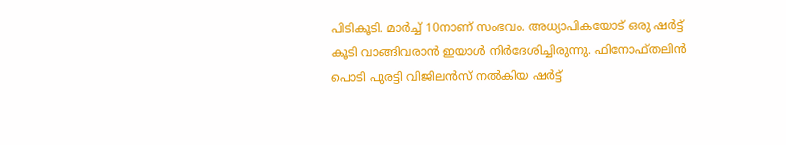പിടികൂടി. മാര്‍ച്ച് 10നാണ് സംഭവം. അധ്യാപികയോട് ഒരു ഷര്‍ട്ട് കൂടി വാങ്ങിവരാന്‍ ഇയാള്‍ നിര്‍ദേശിച്ചിരുന്നു. ഫിനോഫ്തലിന്‍ പൊടി പുരട്ടി വിജിലന്‍സ് നല്‍കിയ ഷര്‍ട്ട്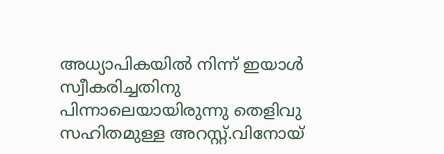അധ്യാപികയില്‍ നിന്ന് ഇയാള്‍ സ്വീകരിച്ചതിനു പിന്നാലെയായിരുന്നു തെളിവു സഹിതമുള്ള അറസ്റ്റ്.വിനോയ്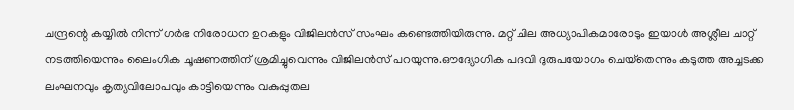ചന്ദ്രന്റെ കയ്യിൽ നിന്ന് ഗര്‍ഭ നിരോധന ഉറകളും വിജിലന്‍സ് സംഘം കണ്ടെത്തിയിരുന്നു. മറ്റ് ചില അധ്യാപികമാരോടും ഇയാള്‍ അശ്ലീല ചാറ്റ് നടത്തിയെന്നും ലൈംഗിക ചൂഷണത്തിന് ശ്രമിച്ചുവെന്നും വിജിലന്‍സ് പറയുന്നു.ഔദ്യോഗിക പദവി ദുരുപയോഗം ചെയ്‌തെന്നും കടുത്ത അച്ചടക്ക ലംഘനവും കൃത്യവിലോപവും കാട്ടിയെന്നും വകുപ്പുതല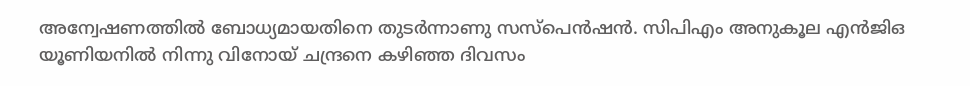അന്വേഷണത്തില്‍ ബോധ്യമായതിനെ തുടര്‍ന്നാണു സസ്‌പെന്‍ഷന്‍. സിപിഎം അനുകൂല എന്‍ജിഒ യൂണിയനില്‍ നിന്നു വിനോയ് ചന്ദ്രനെ കഴിഞ്ഞ ദിവസം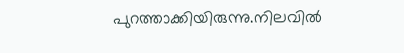പുറത്താക്കിയിരുന്നു.നിലവില്‍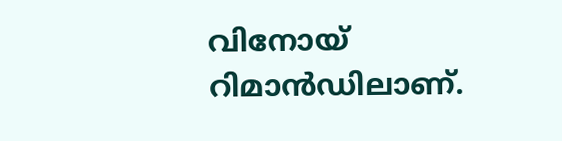വിനോയ് റിമാന്‍ഡിലാണ്.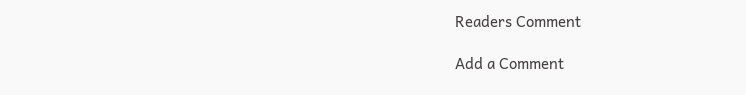Readers Comment

Add a Comment